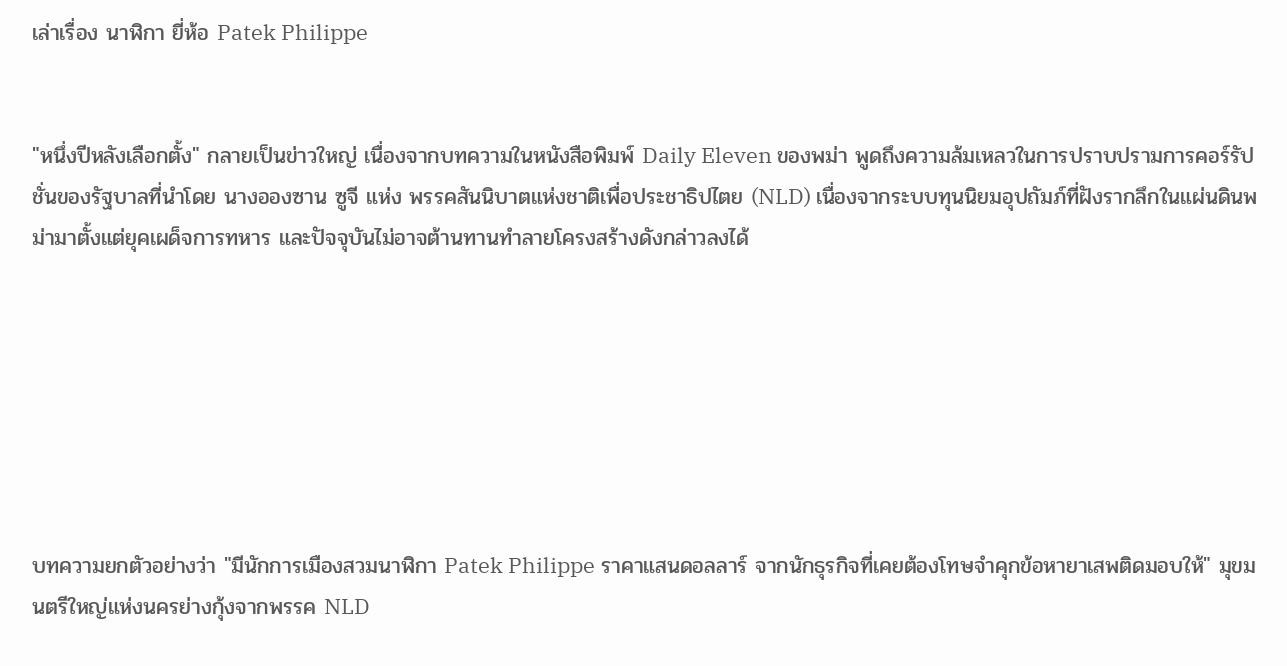เล่าเรื่อง นาฬิกา ยี่ห้อ Patek Philippe


"หนึ่งปีหลังเลือกตั้ง" กลายเป็นข่าวใหญ่ เนื่องจากบทความในหนังสือพิมพ์ Daily Eleven ของพม่า พูดถึงความล้มเหลวในการปราบปรามการคอร์รัปชั่นของรัฐบาลที่นำโดย นางอองซาน ซูจี แห่ง พรรคสันนิบาตแห่งชาติเพื่อประชาธิปไตย (NLD) เนื่องจากระบบทุนนิยมอุปถัมภ์ที่ฝังรากลึกในแผ่นดินพม่ามาตั้งแต่ยุคเผด็จการทหาร และปัจจุบันไม่อาจต้านทานทำลายโครงสร้างดังกล่าวลงได้







บทความยกตัวอย่างว่า "มีนักการเมืองสวมนาฬิกา Patek Philippe ราคาแสนดอลลาร์ จากนักธุรกิจที่เคยต้องโทษจำคุกข้อหายาเสพติดมอบให้" มุขมนตรีใหญ่แห่งนครย่างกุ้งจากพรรค NLD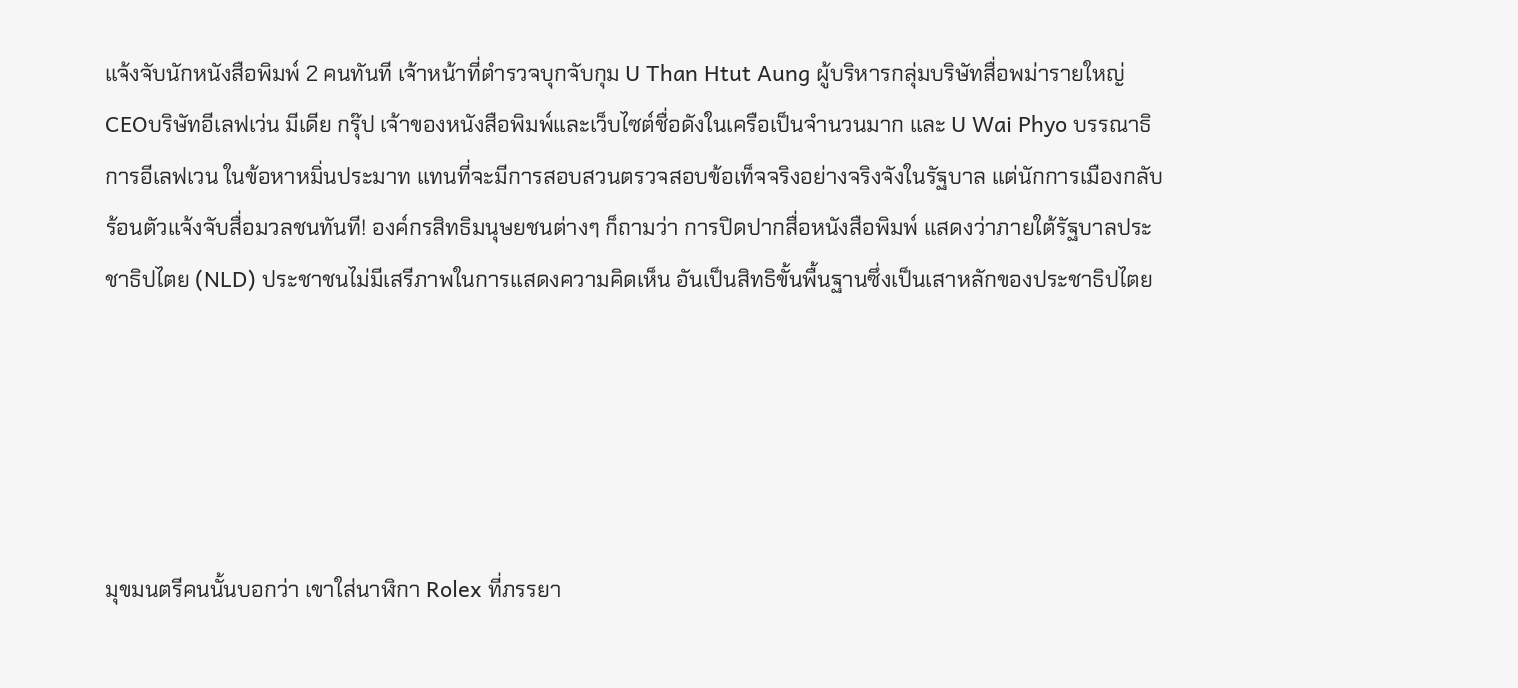แจ้งจับนักหนังสือพิมพ์ 2 คนทันที เจ้าหน้าที่ตำรวจบุกจับกุม U Than Htut Aung ผู้บริหารกลุ่มบริษัทสื่อพม่ารายใหญ่ CEOบริษัทอีเลฟเว่น มีเดีย กรุ๊ป เจ้าของหนังสือพิมพ์และเว็บไซต์ชื่อดังในเครือเป็นจำนวนมาก และ U Wai Phyo บรรณาธิการอีเลฟเวน ในข้อหาหมิ่นประมาท แทนที่จะมีการสอบสวนตรวจสอบข้อเท็จจริงอย่างจริงจังในรัฐบาล แต่นักการเมืองกลับร้อนตัวแจ้งจับสื่อมวลชนทันที! องค์กรสิทธิมนุษยชนต่างๆ ก็ถามว่า การปิดปากสื่อหนังสือพิมพ์ แสดงว่าภายใต้รัฐบาลประชาธิปไตย (NLD) ประชาชนไม่มีเสรีภาพในการแสดงความคิดเห็น อันเป็นสิทธิขั้นพื้นฐานซึ่งเป็นเสาหลักของประชาธิปไตย





มุขมนตรีคนนั้นบอกว่า เขาใส่นาฬิกา Rolex ที่ภรรยา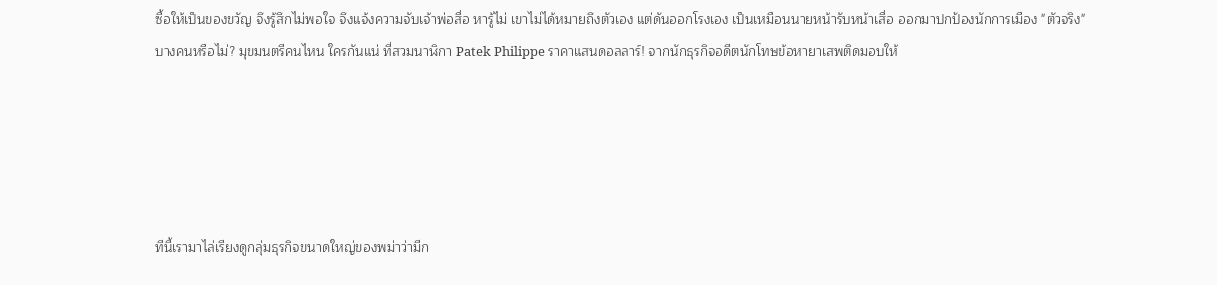ซื้อให้เป็นของขวัญ จึงรู้สึกไม่พอใจ จึงแจ้งความจับเจ้าพ่อสื่อ หารู้ไม่ เขาไม่ได้หมายถึงตัวเอง แต่ดันออกโรงเอง เป็นเหมือนนายหน้ารับหน้าเสื่อ ออกมาปกป้องนักการเมือง "ตัวจริง" บางคนหรือไม่? มุขมนตรีคนไหน ใครกันแน่ ที่สวมนาฬิกา Patek Philippe ราคาแสนดอลลาร์! จากนักธุรกิจอดีตนักโทษข้อหายาเสพติดมอบให้





ทีนี้เรามาไล่เรียงดูกลุ่มธุรกิจขนาดใหญ่ของพม่าว่ามีก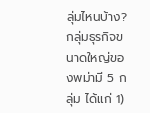ลุ่มไหนบ้าง? กลุ่มธุรกิจขนาดใหญ่ของพม่ามี 5 กลุ่ม ได้แก่ 1)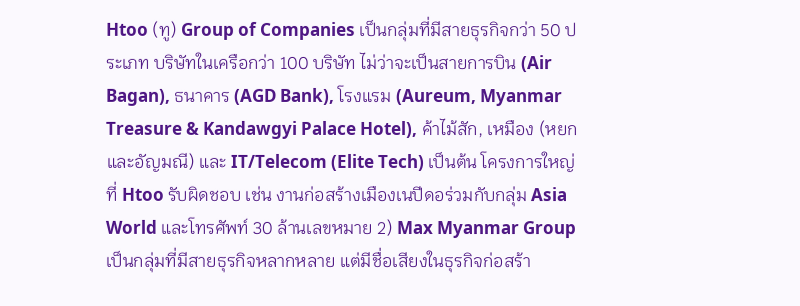Htoo (ทู) Group of Companies เป็นกลุ่มที่มีสายธุรกิจกว่า 50 ประเภท บริษัทในเครือกว่า 100 บริษัท ไม่ว่าจะเป็นสายการบิน (Air Bagan), ธนาคาร (AGD Bank), โรงแรม (Aureum, Myanmar Treasure & Kandawgyi Palace Hotel), ค้าไม้สัก, เหมือง (หยกและอัญมณี) และ IT/Telecom (Elite Tech) เป็นต้น โครงการใหญ่ที่ Htoo รับผิดชอบ เช่น งานก่อสร้างเมืองเนปีดอร่วมกับกลุ่ม Asia World และโทรศัพท์ 30 ล้านเลขหมาย 2) Max Myanmar Group เป็นกลุ่มที่มีสายธุรกิจหลากหลาย แต่มีชื่อเสียงในธุรกิจก่อสร้า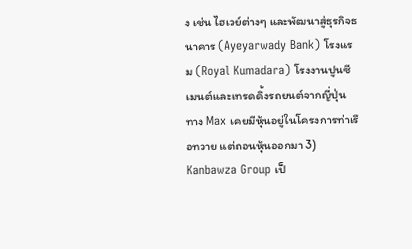ง เช่น ไฮเวย์ต่างๆ และพัฒนาสู่ธุรกิจธนาคาร (Ayeyarwady Bank) โรงแรม (Royal Kumadara) โรงงานปูนซีเมนต์และเทรดดิ้งรถยนต์จากญี่ปุ่น ทาง Max เคยมีหุ้นอยู่ในโครงการท่าเรือทวาย แต่ถอนหุ้นออกมา 3) Kanbawza Group เป็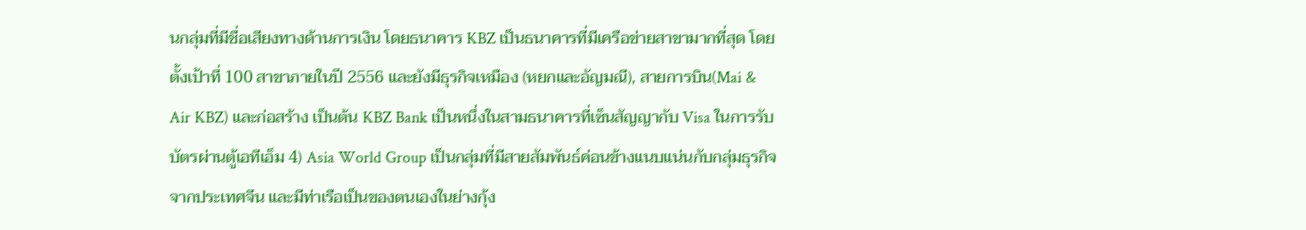นกลุ่มที่มีชื่อเสียงทางด้านการเงิน โดยธนาคาร KBZ เป็นธนาคารที่มีเครือข่ายสาขามากที่สุด โดยตั้งเป้าที่ 100 สาขาภายในปี 2556 และยังมีธุรกิจเหมือง (หยกและอัญมณี), สายการบิน(Mai & Air KBZ) และก่อสร้าง เป็นต้น KBZ Bank เป็นหนึ่งในสามธนาคารที่เซ็นสัญญากับ Visa ในการรับบัตรผ่านตู้เอทีเอ็ม 4) Asia World Group เป็นกลุ่มที่มีสายสัมพันธ์ค่อนข้างแนบแน่นกับกลุ่มธุรกิจจากประเทศจีน และมีท่าเรือเป็นของตนเองในย่างกุ้ง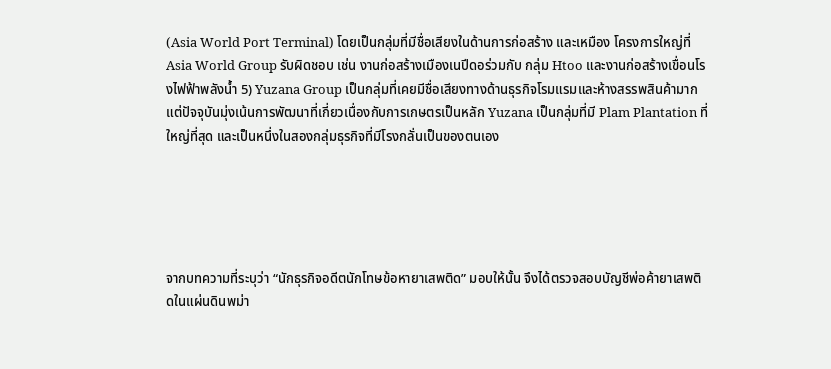(Asia World Port Terminal) โดยเป็นกลุ่มที่มีชื่อเสียงในด้านการก่อสร้าง และเหมือง โครงการใหญ่ที่ Asia World Group รับผิดชอบ เช่น งานก่อสร้างเมืองเนปีดอร่วมกับ กลุ่ม Htoo และงานก่อสร้างเขื่อนโรงไฟฟ้าพลังน้ำ 5) Yuzana Group เป็นกลุ่มที่เคยมีชื่อเสียงทางด้านธุรกิจโรมแรมและห้างสรรพสินค้ามาก แต่ปัจจุบันมุ่งเน้นการพัฒนาที่เกี่ยวเนื่องกับการเกษตรเป็นหลัก Yuzana เป็นกลุ่มที่มี Plam Plantation ที่ใหญ่ที่สุด และเป็นหนึ่งในสองกลุ่มธุรกิจที่มีโรงกลั่นเป็นของตนเอง





จากบทความที่ระบุว่า “นักธุรกิจอดีตนักโทษข้อหายาเสพติด” มอบให้นั้น จึงได้ตรวจสอบบัญชีพ่อค้ายาเสพติดในแผ่นดินพม่า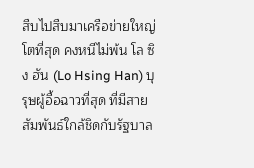สืบไปสืบมาเครือข่ายใหญ่โตที่สุด คงหนีไม่พ้น โล ซิง ฮัน (Lo Hsing Han) บุรุษผู้อื้อฉาวที่สุด ที่มีสายสัมพันธ์ใกล้ชิดกับรัฐบาล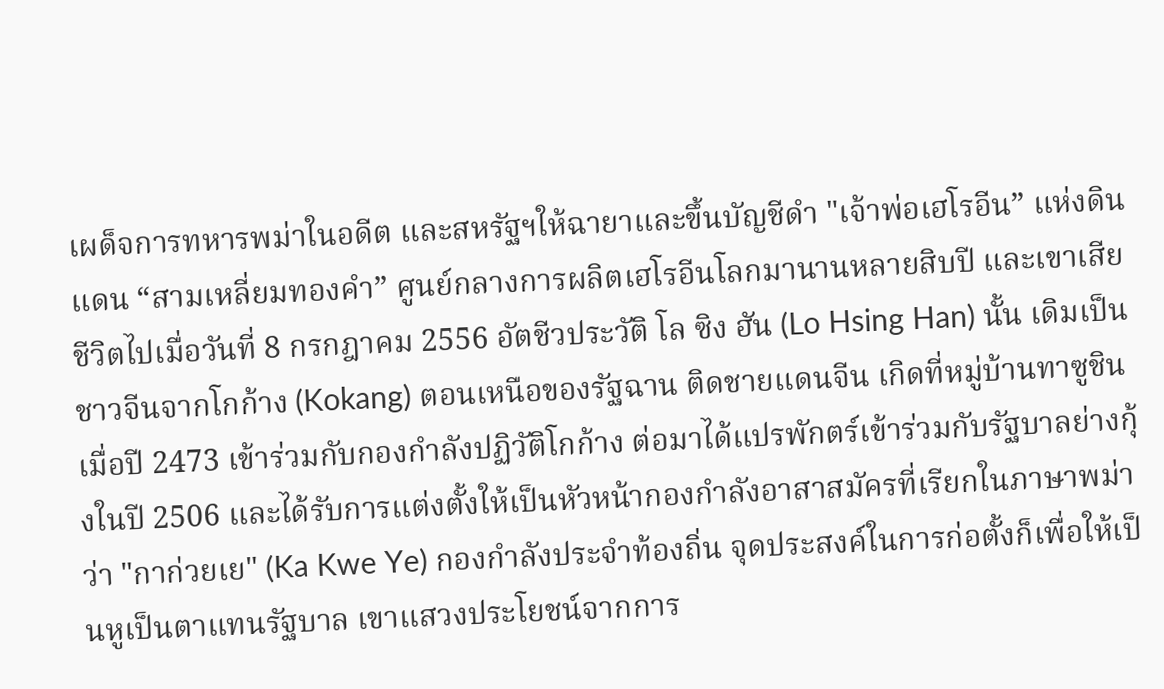เผด็จการทหารพม่าในอดีต และสหรัฐฯให้ฉายาและขึ้นบัญชีดำ "เจ้าพ่อเฮโรอีน” แห่งดินแดน “สามเหลี่ยมทองคำ” ศูนย์กลางการผลิตเฮโรอีนโลกมานานหลายสิบปี และเขาเสียชีวิตไปเมื่อวันที่ 8 กรกฎาคม 2556 อัตชีวประวัติ โล ซิง ฮัน (Lo Hsing Han) นั้น เดิมเป็นชาวจีนจากโกก้าง (Kokang) ตอนเหนือของรัฐฉาน ติดชายแดนจีน เกิดที่หมู่บ้านทาซูชิน เมื่อปี 2473 เข้าร่วมกับกองกำลังปฏิวัติโกก้าง ต่อมาได้แปรพักตร์เข้าร่วมกับรัฐบาลย่างกุ้งในปี 2506 และได้รับการแต่งตั้งให้เป็นหัวหน้ากองกำลังอาสาสมัครที่เรียกในภาษาพม่าว่า "กาก่วยเย" (Ka Kwe Ye) กองกำลังประจำท้องถิ่น จุดประสงค์ในการก่อตั้งก็เพื่อให้เป็นหูเป็นตาแทนรัฐบาล เขาแสวงประโยชน์จากการ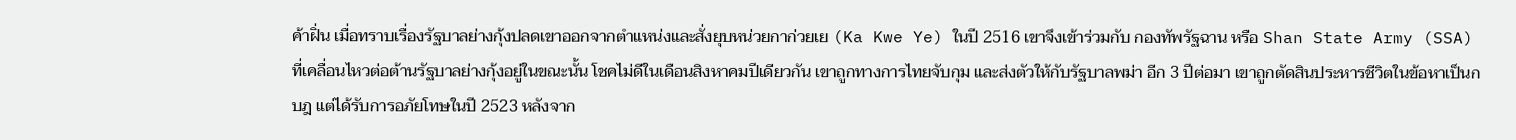ค้าฝิ่น เมื่อทราบเรื่องรัฐบาลย่างกุ้งปลดเขาออกจากตำแหน่งและสั่งยุบหน่วยกาก่วยเย (Ka Kwe Ye) ในปี 2516 เขาจึงเข้าร่วมกับ กองทัพรัฐฉาน หรือ Shan State Army (SSA) ที่เคลื่อนไหวต่อต้านรัฐบาลย่างกุ้งอยู่ในขณะนั้น โชคไม่ดีในเดือนสิงหาคมปีเดียวกัน เขาถูกทางการไทยจับกุม และส่งตัวให้กับรัฐบาลพม่า อีก 3 ปีต่อมา เขาถูกตัดสินประหารชีวิตในข้อหาเป็นกบฎ แต่ได้รับการอภัยโทษในปี 2523 หลังจาก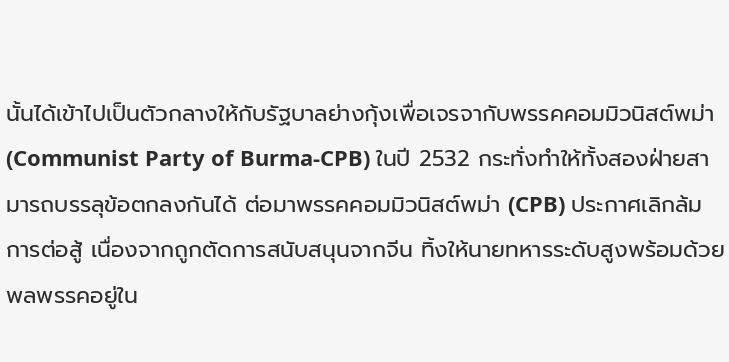นั้นได้เข้าไปเป็นตัวกลางให้กับรัฐบาลย่างกุ้งเพื่อเจรจากับพรรคคอมมิวนิสต์พม่า(Communist Party of Burma-CPB) ในปี 2532 กระทั่งทำให้ทั้งสองฝ่ายสามารถบรรลุข้อตกลงกันได้ ต่อมาพรรคคอมมิวนิสต์พม่า (CPB) ประกาศเลิกล้มการต่อสู้ เนื่องจากถูกตัดการสนับสนุนจากจีน ทิ้งให้นายทหารระดับสูงพร้อมด้วยพลพรรคอยู่ใน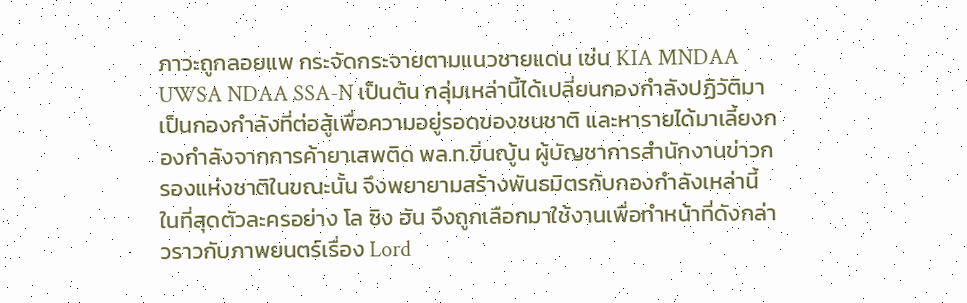ภาวะถูกลอยแพ กระจัดกระจายตามแนวชายแดน เช่น KIA MNDAA UWSA NDAA SSA-N เป็นต้น กลุ่มเหล่านี้ได้เปลี่ยนกองกำลังปฏิวัติมาเป็นกองกำลังที่ต่อสู้เพื่อความอยู่รอดของชนชาติ และหารายได้มาเลี้ยงกองกำลังจากการค้ายาเสพติด พล.ท.ขิ่นญู้น ผู้บัญชาการสำนักงานข่าวกรองแห่งชาติในขณะนั้น จึงพยายามสร้างพันธมิตรกับกองกำลังเหล่านี้ ในที่สุดตัวละครอย่าง โล ซิง ฮัน จึงถูกเลือกมาใช้งานเพื่อทำหน้าที่ดังกล่าวราวกับภาพยนตร์เรื่อง Lord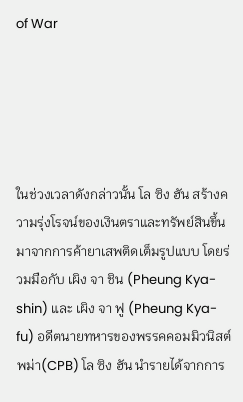of War





ในช่วงเวลาดังกล่าวนั้น โล ซิง ฮัน สร้างความรุ่งโรจน์ของเงินตราและทรัพย์สินขึ้นมาจากการค้ายาเสพติดเต็มรูปแบบ โดยร่วมมือกับ เผิง จา ชิน (Pheung Kya-shin) และ เผิง จา ฟู (Pheung Kya-fu) อดีตนายทหารของพรรคคอมมิวนิสต์พม่า(CPB) โล ซิง ฮัน นำรายได้จากการ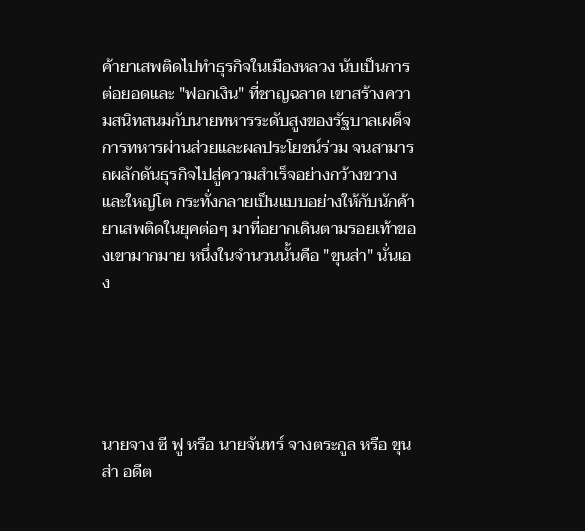ค้ายาเสพติดไปทำธุรกิจในเมืองหลวง นับเป็นการต่อยอดและ "ฟอกเงิน" ที่ชาญฉลาด เขาสร้างความสนิทสนมกับนายทหารระดับสูงของรัฐบาลเผด็จการทหารผ่านส่วยและผลประโยชน์ร่วม จนสามารถผลักดันธุรกิจไปสู่ความสำเร็จอย่างกว้างขวางและใหญ่โต กระทั่งกลายเป็นแบบอย่างให้กับนักค้ายาเสพติดในยุคต่อๆ มาที่อยากเดินตามรอยเท้าของเขามากมาย หนึ่งในจำนวนนั้นคือ "ขุนส่า" นั่นเอง





นายจาง ซี ฟู หรือ นายจันทร์ จางตระกูล หรือ ขุนส่า อดีต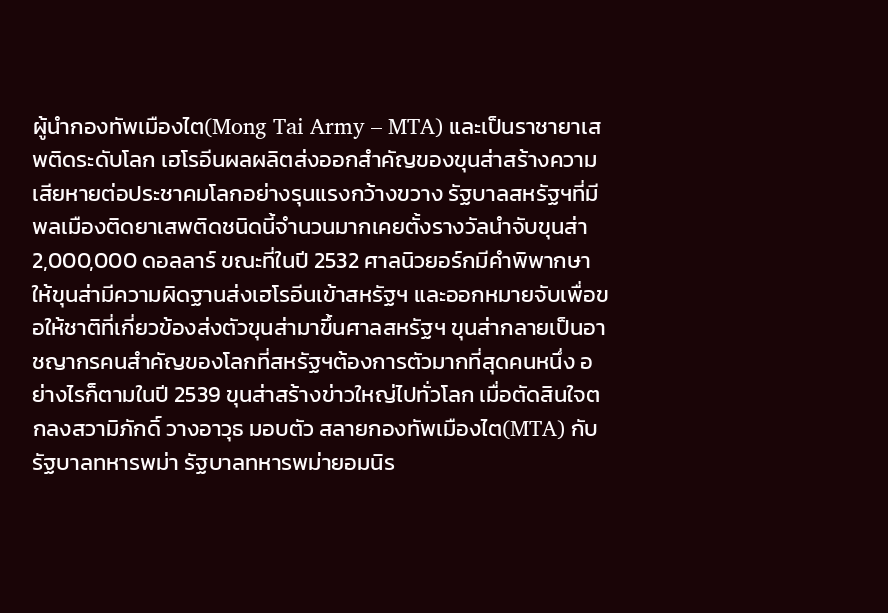ผู้นำกองทัพเมืองไต(Mong Tai Army – MTA) และเป็นราชายาเสพติดระดับโลก เฮโรอีนผลผลิตส่งออกสำคัญของขุนส่าสร้างความเสียหายต่อประชาคมโลกอย่างรุนแรงกว้างขวาง รัฐบาลสหรัฐฯที่มีพลเมืองติดยาเสพติดชนิดนี้จำนวนมากเคยตั้งรางวัลนำจับขุนส่า 2,000,000 ดอลลาร์ ขณะที่ในปี 2532 ศาลนิวยอร์กมีคำพิพากษาให้ขุนส่ามีความผิดฐานส่งเฮโรอีนเข้าสหรัฐฯ และออกหมายจับเพื่อขอให้ชาติที่เกี่ยวข้องส่งตัวขุนส่ามาขึ้นศาลสหรัฐฯ ขุนส่ากลายเป็นอาชญากรคนสำคัญของโลกที่สหรัฐฯต้องการตัวมากที่สุดคนหนึ่ง อย่างไรก็ตามในปี 2539 ขุนส่าสร้างข่าวใหญ่ไปทั่วโลก เมื่อตัดสินใจตกลงสวามิภักดิ์ วางอาวุธ มอบตัว สลายกองทัพเมืองไต(MTA) กับรัฐบาลทหารพม่า รัฐบาลทหารพม่ายอมนิร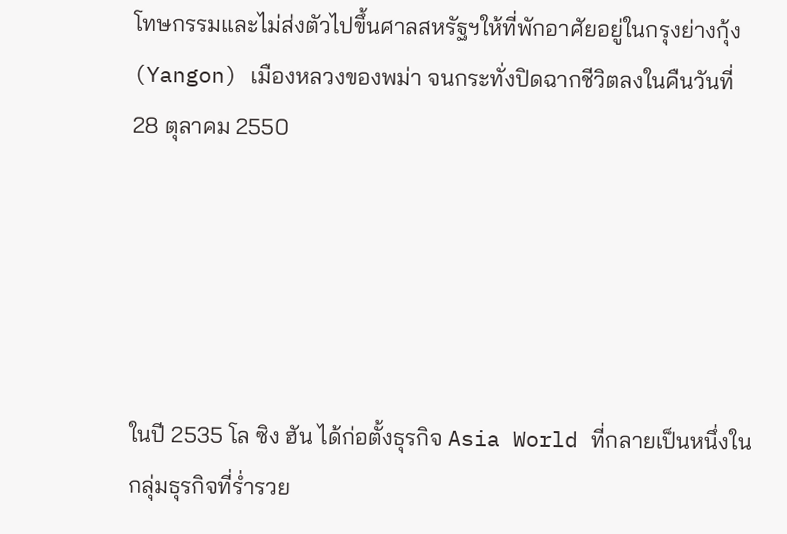โทษกรรมและไม่ส่งตัวไปขึ้นศาลสหรัฐฯให้ที่พักอาศัยอยู่ในกรุงย่างกุ้ง (Yangon) เมืองหลวงของพม่า จนกระทั่งปิดฉากชีวิตลงในคืนวันที่ 28 ตุลาคม 2550





ในปี 2535 โล ซิง ฮัน ได้ก่อตั้งธุรกิจ Asia World ที่กลายเป็นหนึ่งในกลุ่มธุรกิจที่ร่ำรวย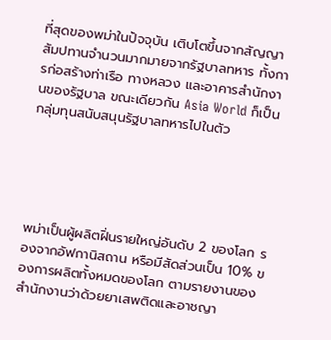ที่สุดของพม่าในปัจจุบัน เติบโตขึ้นจากสัญญาสัมปทานจำนวนมากมายจากรัฐบาลทหาร ทั้งการก่อสร้างท่าเรือ ทางหลวง และอาคารสำนักงานของรัฐบาล ขณะเดียวกัน Asia World ก็เป็นกลุ่มทุนสนับสนุนรัฐบาลทหารไปในตัว





พม่าเป็นผู้ผลิตฝิ่นรายใหญ่อันดับ 2 ของโลก รองจากอัฟกานิสถาน หรือมีสัดส่วนเป็น 10% ของการผลิตทั้งหมดของโลก ตามรายงานของสำนักงานว่าด้วยยาเสพติดและอาชญา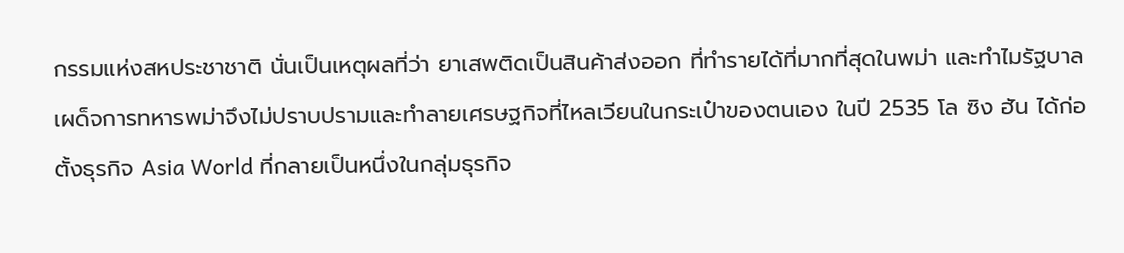กรรมแห่งสหประชาชาติ นั่นเป็นเหตุผลที่ว่า ยาเสพติดเป็นสินค้าส่งออก ที่ทำรายได้ที่มากที่สุดในพม่า และทำไมรัฐบาลเผด็จการทหารพม่าจึงไม่ปราบปรามและทำลายเศรษฐกิจที่ไหลเวียนในกระเป๋าของตนเอง ในปี 2535 โล ซิง ฮัน ได้ก่อตั้งธุรกิจ Asia World ที่กลายเป็นหนึ่งในกลุ่มธุรกิจ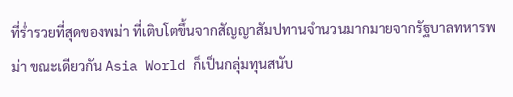ที่ร่ำรวยที่สุดของพม่า ที่เติบโตขึ้นจากสัญญาสัมปทานจำนวนมากมายจากรัฐบาลทหารพม่า ขณะเดียวกัน Asia World ก็เป็นกลุ่มทุนสนับ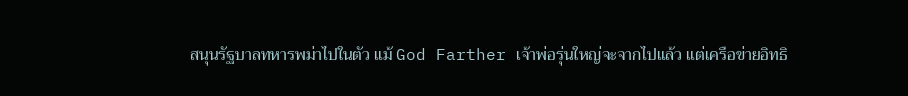สนุนรัฐบาลทหารพม่าไปในตัว แม้ God Farther เจ้าพ่อรุ่นใหญ่จะจากไปแล้ว แต่เครือข่ายอิทธิ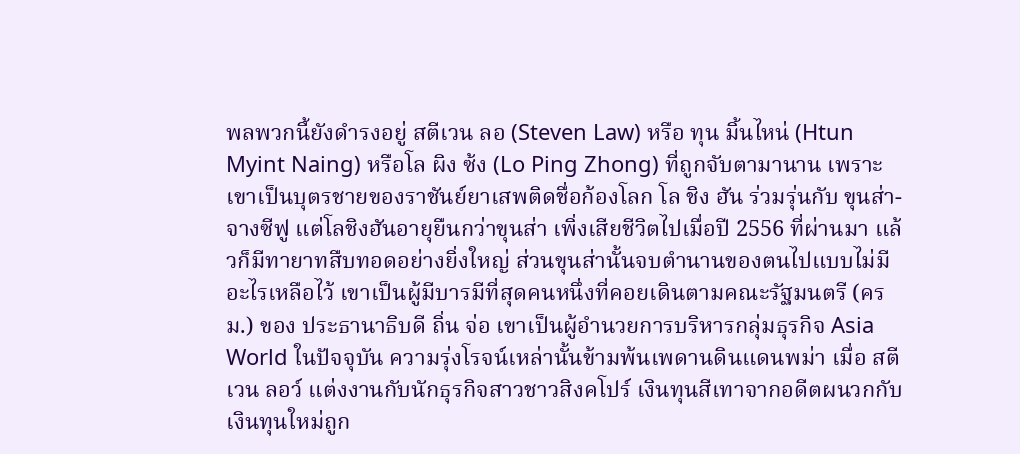พลพวกนี้ยังดำรงอยู่ สตีเวน ลอ (Steven Law) หรือ ทุน มิ้นไหน่ (Htun Myint Naing) หรือโล ผิง ซ้ง (Lo Ping Zhong) ที่ถูกจับตามานาน เพราะเขาเป็นบุตรชายของราชันย์ยาเสพติดชื่อก้องโลก โล ชิง ฮัน ร่วมรุ่นกับ ขุนส่า-จางซีฟู แต่โลชิงฮันอายุยืนกว่าขุนส่า เพิ่งเสียชีวิตไปเมื่อปี 2556 ที่ผ่านมา แล้วก็มีทายาทสืบทอดอย่างยิ่งใหญ่ ส่วนขุนส่านั้นจบตำนานของตนไปแบบไม่มีอะไรเหลือไว้ เขาเป็นผู้มีบารมีที่สุดคนหนึ่งที่คอยเดินตามคณะรัฐมนตรี (ครม.) ของ ประธานาธิบดี ถิ่น จ่อ เขาเป็นผู้อำนวยการบริหารกลุ่มธุรกิจ Asia World ในปัจจุบัน ความรุ่งโรจน์เหล่านั้นข้ามพ้นเพดานดินแดนพม่า เมื่อ สตีเวน ลอว์ แต่งงานกับนักธุรกิจสาวชาวสิงคโปร์ เงินทุนสีเทาจากอดีตผนวกกับเงินทุนใหม่ถูก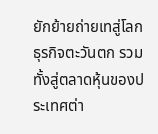ยักย้ายถ่ายเทสู่โลกธุรกิจตะวันตก รวมทั้งสู่ตลาดหุ้นของประเทศต่า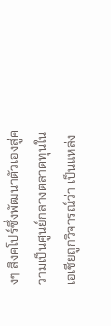งๆ สิงคโปร์ซึ่งพัฒนาตัวเองสู่ความเป็นศูนย์กลางตลาดทุนในเอเชียถูกวิจารณ์ว่า เป็นแหล่ง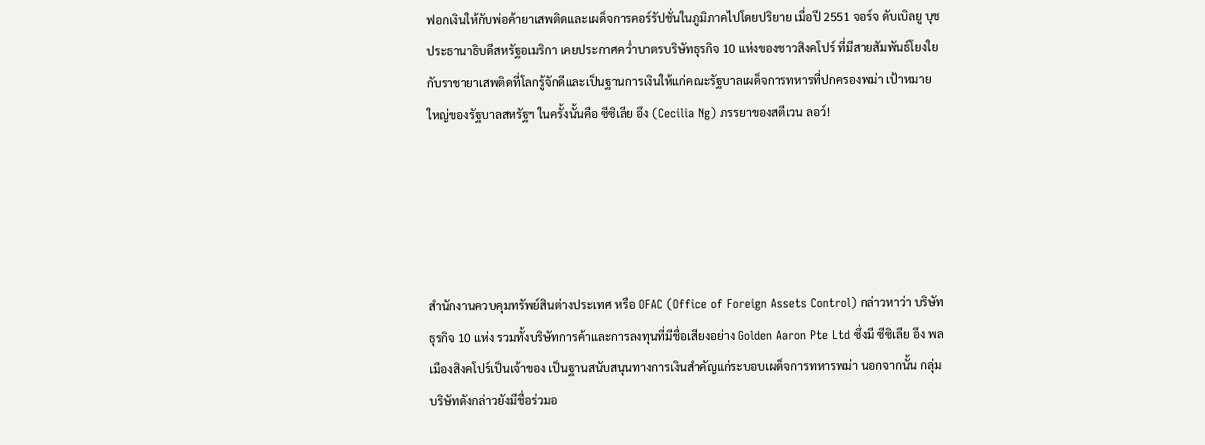ฟอกเงินให้กับพ่อค้ายาเสพติดและเผด็จการคอร์รัปชั่นในภูมิภาคไปโดยปริยาย เมื่อปี 2551 จอร์จ ดับเบิลยู บุช ประธานาธิบดีสหรัฐอเมริกา เคยประกาศคว่ำบาตรบริษัทธุรกิจ 10 แห่งของชาวสิงคโปร์ ที่มีสายสัมพันธ์โยงใยกับราชายาเสพติดที่โลกรู้จักดีและเป็นฐานการเงินให้แก่คณะรัฐบาลเผด็จการทหารที่ปกครองพม่า เป้าหมายใหญ่ของรัฐบาลสหรัฐฯ ในครั้งนั้นคือ ซีซิเลีย อึง (Cecilia Ng) ภรรยาของสตีเวน ลอว์!





สำนักงานควบคุมทรัพย์สินต่างประเทศ หรือ OFAC (Office of Foreign Assets Control) กล่าวหาว่า บริษัทธุรกิจ 10 แห่ง รวมทั้งบริษัทการค้าและการลงทุนที่มีชื่อเสียงอย่าง Golden Aaron Pte Ltd ซึ่งมี ซีซิเลีย อึง พลเมืองสิงคโปร์เป็นเจ้าของ เป็นฐานสนับสนุนทางการเงินสำคัญแก่ระบอบเผด็จการทหารพม่า นอกจากนั้น กลุ่มบริษัทดังกล่าวยังมีชื่อร่วมอ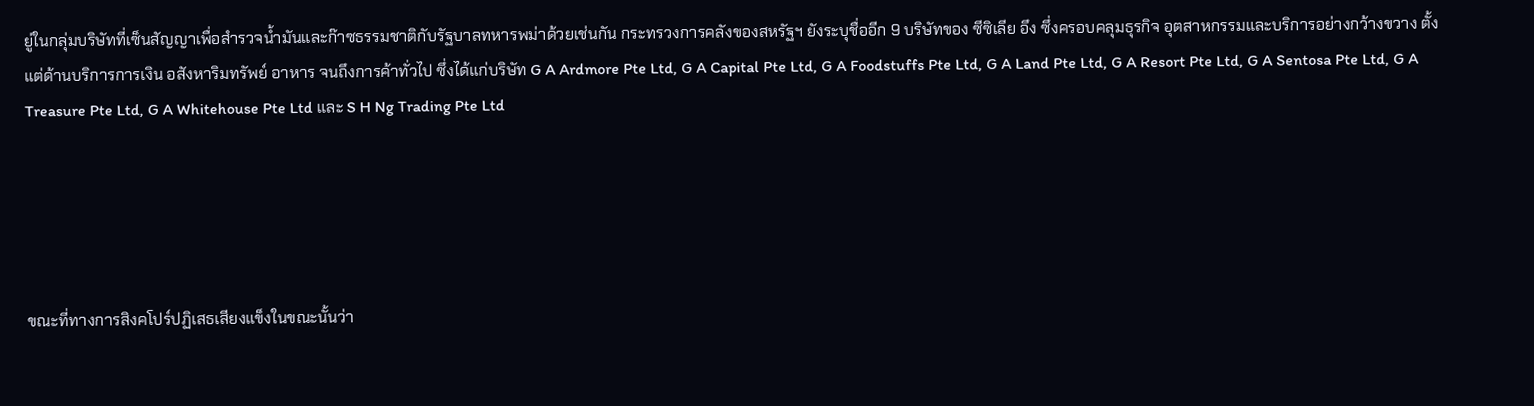ยู่ในกลุ่มบริษัทที่เซ็นสัญญาเพื่อสำรวจน้ำมันและก๊าซธรรมชาติกับรัฐบาลทหารพม่าด้วยเช่นกัน กระทรวงการคลังของสหรัฐฯ ยังระบุชื่ออีก 9 บริษัทของ ซีซิเลีย อึง ซึ่งครอบคลุมธุรกิจ อุตสาหกรรมและบริการอย่างกว้างขวาง ตั้งแต่ด้านบริการการเงิน อสังหาริมทรัพย์ อาหาร จนถึงการค้าทั่วไป ซึ่งได้แก่บริษัท G A Ardmore Pte Ltd, G A Capital Pte Ltd, G A Foodstuffs Pte Ltd, G A Land Pte Ltd, G A Resort Pte Ltd, G A Sentosa Pte Ltd, G A Treasure Pte Ltd, G A Whitehouse Pte Ltd และ S H Ng Trading Pte Ltd





ขณะที่ทางการสิงคโปร์ปฏิเสธเสียงแข็งในขณะนั้นว่า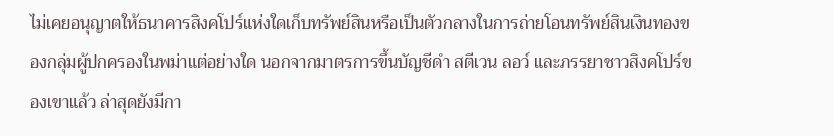ไม่เคยอนุญาตให้ธนาคารสิงคโปร์แห่งใดเก็บทรัพย์สินหรือเป็นตัวกลางในการถ่ายโอนทรัพย์สินเงินทองของกลุ่มผู้ปกครองในพม่าแต่อย่างใด นอกจากมาตรการขึ้นบัญชีดำ สตีเวน ลอว์ และภรรยาชาวสิงคโปร์ของเขาแล้ว ล่าสุดยังมีกา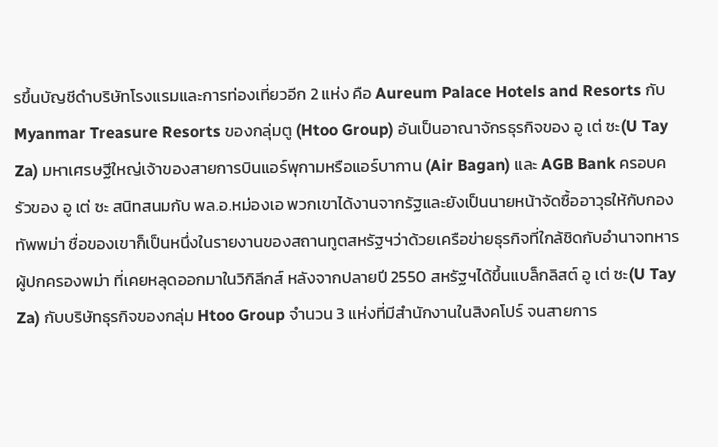รขึ้นบัญชีดำบริษัทโรงแรมและการท่องเที่ยวอีก 2 แห่ง คือ Aureum Palace Hotels and Resorts กับ Myanmar Treasure Resorts ของกลุ่มตู (Htoo Group) อันเป็นอาณาจักรธุรกิจของ อู เต่ ซะ(U Tay Za) มหาเศรษฐีใหญ่เจ้าของสายการบินแอร์พุกามหรือแอร์บากาน (Air Bagan) และ AGB Bank ครอบครัวของ อู เต่ ซะ สนิทสนมกับ พล.อ.หม่องเอ พวกเขาได้งานจากรัฐและยังเป็นนายหน้าจัดซื้ออาวุธให้กับกองทัพพม่า ชื่อของเขาก็เป็นหนึ่งในรายงานของสถานทูตสหรัฐฯว่าด้วยเครือข่ายธุรกิจที่ใกล้ชิดกับอำนาจทหารผู้ปกครองพม่า ที่เคยหลุดออกมาในวิกิลีกส์ หลังจากปลายปี 2550 สหรัฐฯได้ขึ้นแบล็กลิสต์ อู เต่ ซะ(U Tay Za) กับบริษัทธุรกิจของกลุ่ม Htoo Group จำนวน 3 แห่งที่มีสำนักงานในสิงคโปร์ จนสายการ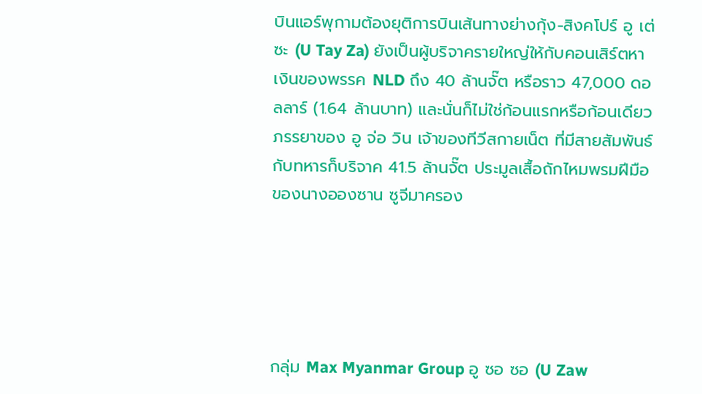บินแอร์พุกามต้องยุติการบินเส้นทางย่างกุ้ง-สิงคโปร์ อู เต่ ซะ (U Tay Za) ยังเป็นผู้บริจาครายใหญ่ให้กับคอนเสิร์ตหาเงินของพรรค NLD ถึง 40 ล้านจั๊ต หรือราว 47,000 ดอลลาร์ (1.64 ล้านบาท) และนั่นก็ไม่ใช่ก้อนแรกหรือก้อนเดียว ภรรยาของ อู จ่อ วิน เจ้าของทีวีสกายเน็ต ที่มีสายสัมพันธ์กับทหารก็บริจาค 41.5 ล้านจั๊ต ประมูลเสื้อถักไหมพรมฝีมือของนางอองซาน ซูจีมาครอง





กลุ่ม Max Myanmar Group อู ซอ ซอ (U Zaw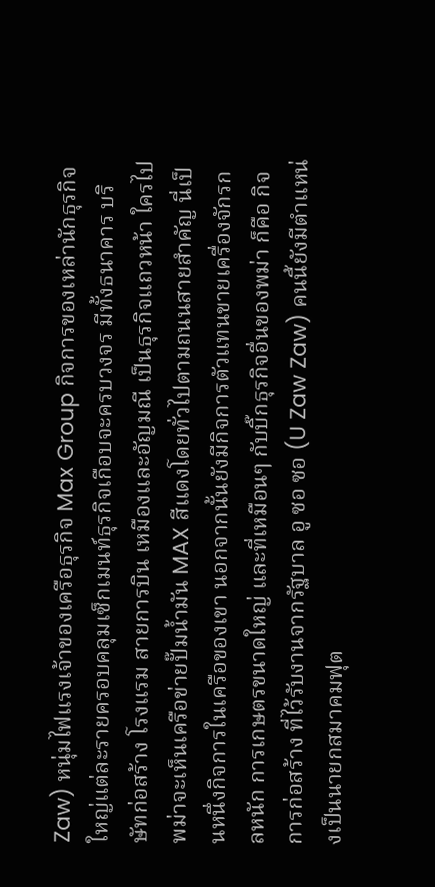Zaw) หนุ่มไฟแรงเจ้าของเครือธุรกิจ Max Group กิจการของเหล่านักธุรกิจใหญ่แต่ละรายครอบคลุมเซ็กเมนท์ธุรกิจเกือบจะครบวงจร มีทั้งธนาคาร บริษัทก่อสร้าง โรงแรม สายการบิน เหมืองและอัญมณี เป็นธุรกิจแถวหน้า ใครไปพม่าจะเห็นเครือข่ายปั๊มน้ำมัน MAX สีแดงโดยทั่วไปตามถนนสายสำคัญ นี่เป็นหนึ่งกิจการในเครือของเขา นอกจากนั้นยังมีกิจการตัวแทนขายเครื่องจักรกลหนัก การเกษตรขนาดใหญ่ และที่เหมือนๆ กับบิ๊กธุรกิจอื่นของพม่า ก็คือ กิจการก่อสร้าง ที่ไว้รับงานจากรัฐบาล อู ซอ ซอ (U Zaw Zaw) คนนี้ยังมีตำแหน่งเป็นนายกสมาคมฟุต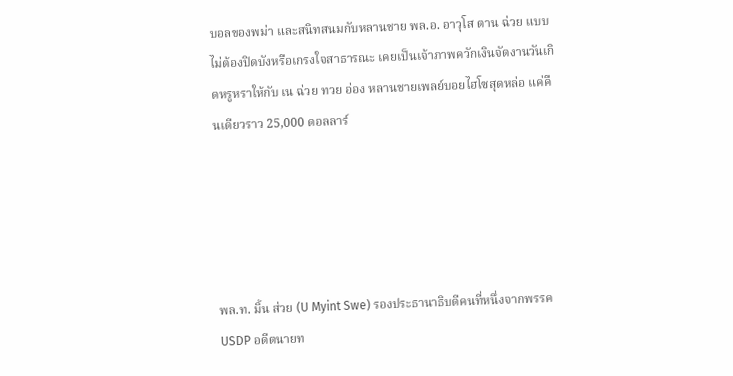บอลของพม่า และสนิทสนมกับหลานชาย พล.อ. อาวุโส ตาน ฉ่วย แบบไม่ต้องปิดบังหรือเกรงใจสาธารณะ เคยเป็นเจ้าภาพควักเงินจัดงานวันเกิดหรูหราให้กับ เน ฉ่วย ทวย อ่อง หลานชายเพลย์บอยไฮโซสุดหล่อ แค่คืนเดียวราว 25,000 ดอลลาร์





พล.ท. มิ้น ส่วย (U Myint Swe) รองประธานาธิบดีคนที่หนึ่งจากพรรค USDP อดีตนายท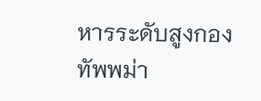หารระดับสูงกองทัพพม่า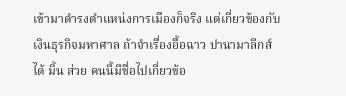เข้ามาดำรงตำแหน่งการเมืองก็จริง แต่เกี่ยวข้องกับเงินธุรกิจมหาศาล ถ้าจำเรื่องอื้อฉาว ปานามาลีกส์ ได้ มิ้น ส่วย คนนี้มีชื่อไปเกี่ยวข้อ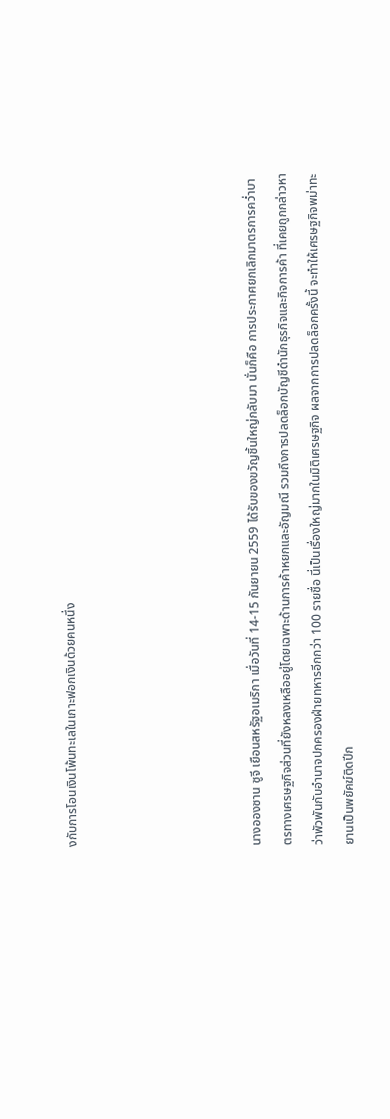งกับการโอนเงินโพ้นทะเลในเกาะฟอกเงินด้วยคนหนึ่ง





นางอองซาน ซูจี เยือนสหรัฐอเมริกา เมื่อวันที่ 14-15 กันยายน 2559 ได้รับของขวัญชิ้นใหญ่กลับมา นั่นก็คือ การประกาศยกเลิกมาตรการคว่ำบาตรทางเศรษฐกิจส่วนที่ยังหลงเหลืออยู่โดยเฉพาะด้านการค้าหยกและอัญมณี รวมถึงการปลดล็อกบัญชีดำนักธุรกิจและกิจการค้า ที่เคยถูกกล่าวหาว่าพัวพันกับอำนาจปกครองฝ่ายทหารอีกกว่า 100 รายชื่อ นี่เป็นเรื่องใหญ่มากในมิติเศรษฐกิจ ผลจากการปลดล็อกครั้งนี้ จะทำให้เศรษฐกิจพม่าทะยานเป็นพยัคฆ์ติดปีก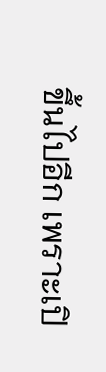ขึ้นไปอีก เพราะเปิ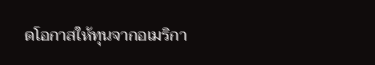ดโอกาสให้ทุนจากอเมริกา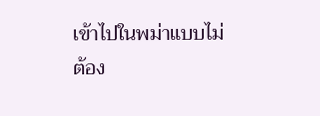เข้าไปในพม่าแบบไม่ต้อง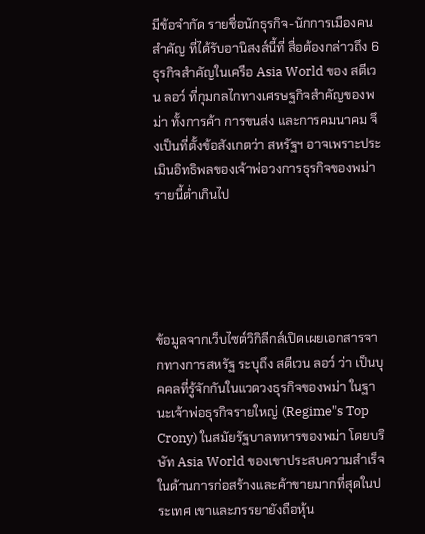มีข้อจำกัด รายชื่อนักธุรกิจ-นักการเมืองคนสำคัญ ที่ได้รับอานิสงส์นี้ที่ สื่อต้องกล่าวถึง 6 ธุรกิจสำคัญในเครือ Asia World ของ สตีเวน ลอว์ ที่กุมกลไกทางเศรษฐกิจสำคัญของพม่า ทั้งการค้า การขนส่ง และการคมนาคม จึงเป็นที่ตั้งข้อสังเกตว่า สหรัฐฯ อาจเพราะประเมินอิทธิพลของเจ้าพ่อวงการธุรกิจของพม่ารายนี้ต่ำเกินไป





ข้อมูลจากเว็บไซต์วิกิลีกส์เปิดเผยเอกสารจากทางการสหรัฐ ระบุถึง สตีเวน ลอว์ ว่า เป็นบุคคลที่รู้จักกันในแวดวงธุรกิจของพม่า ในฐานะเจ้าพ่อธุรกิจรายใหญ่ (Regime"s Top Crony) ในสมัยรัฐบาลทหารของพม่า โดยบริษัท Asia World ของเขาประสบความสำเร็จในด้านการก่อสร้างและค้าขายมากที่สุดในประเทศ เขาและภรรยายังถือหุ้น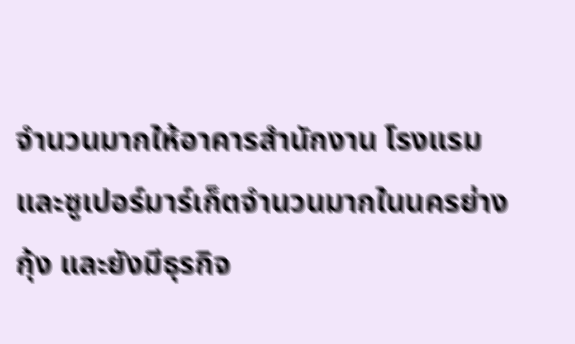จำนวนมากให้อาคารสำนักงาน โรงแรม และซูเปอร์มาร์เก็ตจำนวนมากในนครย่างกุ้ง และยังมีธุรกิจ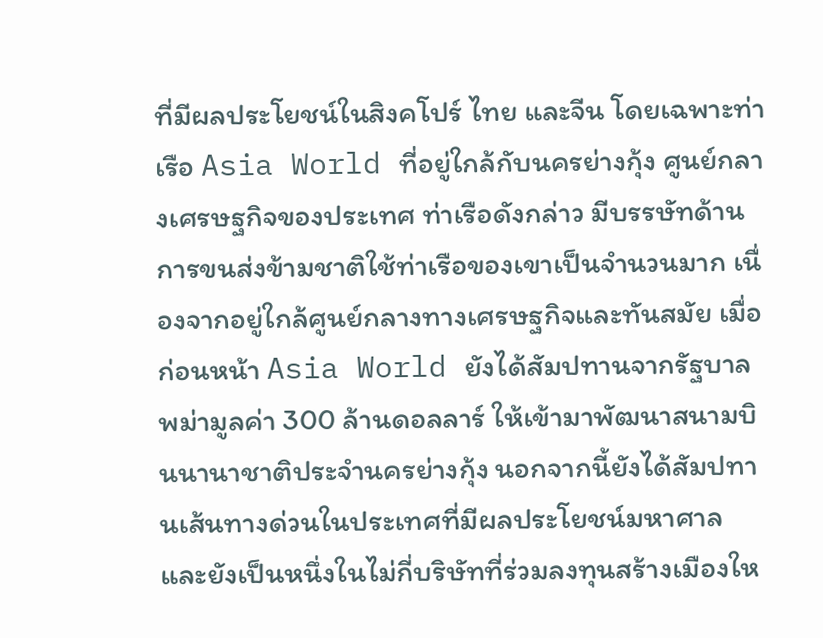ที่มีผลประโยชน์ในสิงคโปร์ ไทย และจีน โดยเฉพาะท่าเรือ Asia World ที่อยู่ใกล้กับนครย่างกุ้ง ศูนย์กลางเศรษฐกิจของประเทศ ท่าเรือดังกล่าว มีบรรษัทด้านการขนส่งข้ามชาติใช้ท่าเรือของเขาเป็นจำนวนมาก เนื่องจากอยู่ใกล้ศูนย์กลางทางเศรษฐกิจและทันสมัย เมื่อก่อนหน้า Asia World ยังได้สัมปทานจากรัฐบาลพม่ามูลค่า 300 ล้านดอลลาร์ ให้เข้ามาพัฒนาสนามบินนานาชาติประจำนครย่างกุ้ง นอกจากนี้ยังได้สัมปทานเส้นทางด่วนในประเทศที่มีผลประโยชน์มหาศาล และยังเป็นหนึ่งในไม่กี่บริษัทที่ร่วมลงทุนสร้างเมืองให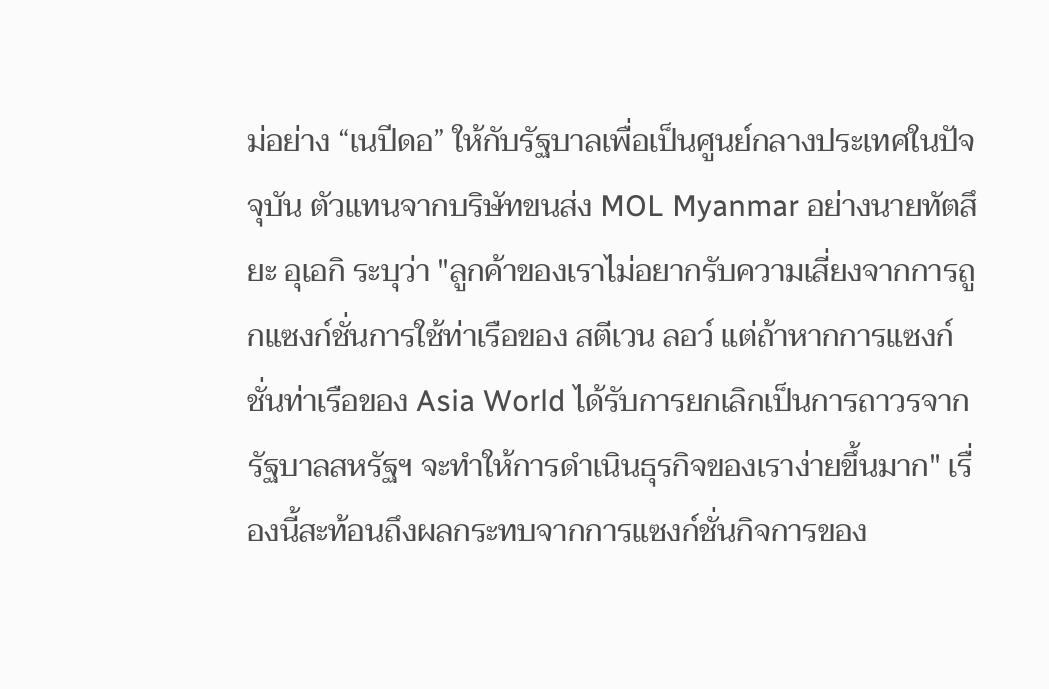ม่อย่าง “เนปีดอ” ให้กับรัฐบาลเพื่อเป็นศูนย์กลางประเทศในปัจจุบัน ตัวแทนจากบริษัทขนส่ง MOL Myanmar อย่างนายทัตสึยะ อุเอกิ ระบุว่า "ลูกค้าของเราไม่อยากรับความเสี่ยงจากการถูกแซงก์ชั่นการใช้ท่าเรือของ สตีเวน ลอว์ แต่ถ้าหากการแซงก์ชั่นท่าเรือของ Asia World ได้รับการยกเลิกเป็นการถาวรจากรัฐบาลสหรัฐฯ จะทำให้การดำเนินธุรกิจของเราง่ายขึ้นมาก" เรื่องนี้สะท้อนถึงผลกระทบจากการแซงก์ชั่นกิจการของ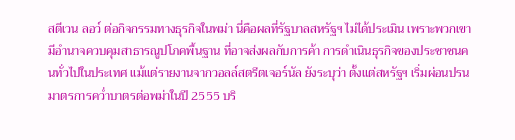สตีเวน ลอว์ ต่อกิจกรรมทางธุรกิจในพม่า นี่คือผลที่รัฐบาลสหรัฐฯ ไม่ได้ประเมิน เพราะพวกเขามีอำนาจควบคุมสาธารณูปโภคพื้นฐาน ที่อาจส่งผลกับการค้า การดำเนินธุรกิจของประชาชนคนทั่วไปในประเทศ แม้แต่รายงานจากวอลล์สตรีตเจอร์นัล ยังระบุว่า ตั้งแต่สหรัฐฯ เริ่มผ่อนปรนมาตรการคว่ำบาตรต่อพม่าในปี 2555 บริ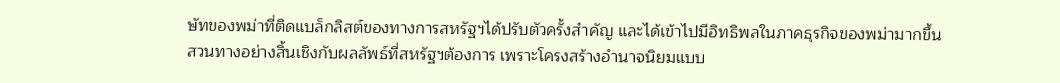ษัทของพม่าที่ติดแบล็กลิสต์ของทางการสหรัฐฯได้ปรับตัวครั้งสำคัญ และได้เข้าไปมีอิทธิพลในภาคธุรกิจของพม่ามากขึ้น สวนทางอย่างสิ้นเชิงกับผลลัพธ์ที่สหรัฐฯต้องการ เพราะโครงสร้างอำนาจนิยมแบบ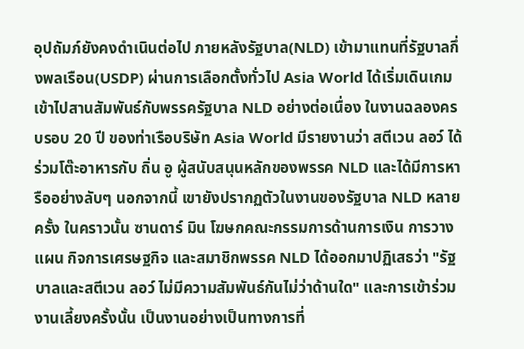อุปถัมภ์ยังคงดำเนินต่อไป ภายหลังรัฐบาล(NLD) เข้ามาแทนที่รัฐบาลกึ่งพลเรือน(USDP) ผ่านการเลือกตั้งทั่วไป Asia World ได้เริ่มเดินเกมเข้าไปสานสัมพันธ์กับพรรครัฐบาล NLD อย่างต่อเนื่อง ในงานฉลองครบรอบ 20 ปี ของท่าเรือบริษัท Asia World มีรายงานว่า สตีเวน ลอว์ ได้ร่วมโต๊ะอาหารกับ ถิ่น อู ผู้สนับสนุนหลักของพรรค NLD และได้มีการหารืออย่างลับๆ นอกจากนี้ เขายังปรากฏตัวในงานของรัฐบาล NLD หลายครั้ง ในคราวนั้น ซานดาร์ มิน โฆษกคณะกรรมการด้านการเงิน การวางแผน กิจการเศรษฐกิจ และสมาชิกพรรค NLD ได้ออกมาปฏิเสธว่า "รัฐบาลและสตีเวน ลอว์ ไม่มีความสัมพันธ์กันไม่ว่าด้านใด" และการเข้าร่วมงานเลี้ยงครั้งนั้น เป็นงานอย่างเป็นทางการที่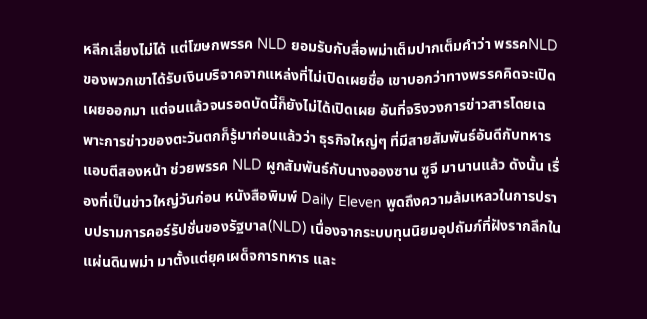หลีกเลี่ยงไม่ได้ แต่โฆษกพรรค NLD ยอมรับกับสื่อพม่าเต็มปากเต็มคำว่า พรรคNLDของพวกเขาได้รับเงินบริจาคจากแหล่งที่ไม่เปิดเผยชื่อ เขาบอกว่าทางพรรคคิดจะเปิดเผยออกมา แต่จนแล้วจนรอดบัดนี้ก็ยังไม่ได้เปิดเผย อันที่จริงวงการข่าวสารโดยเฉพาะการข่าวของตะวันตกก็รู้มาก่อนแล้วว่า ธุรกิจใหญ่ๆ ที่มีสายสัมพันธ์อันดีกับทหารแอบตีสองหน้า ช่วยพรรค NLD ผูกสัมพันธ์กับนางอองซาน ซูจี มานานแล้ว ดังนั้น เรื่องที่เป็นข่าวใหญ่วันก่อน หนังสือพิมพ์ Daily Eleven พูดถึงความล้มเหลวในการปราบปรามการคอร์รัปชั่นของรัฐบาล(NLD) เนื่องจากระบบทุนนิยมอุปถัมภ์ที่ฝังรากลึกในแผ่นดินพม่า มาตั้งแต่ยุคเผด็จการทหาร และ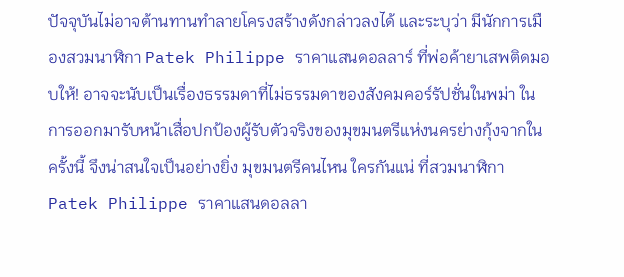ปัจจุบันไม่อาจต้านทานทำลายโครงสร้างดังกล่าวลงได้ และระบุว่า มีนักการเมืองสวมนาฬิกา Patek Philippe ราคาแสนดอลลาร์ ที่พ่อค้ายาเสพติดมอบให้! อาจจะนับเป็นเรื่องธรรมดาที่ไม่ธรรมดาของสังคมคอร์รัปชั่นในพม่า ในการออกมารับหน้าเสื่อปกป้องผู้รับตัวจริงของมุขมนตรีแห่งนครย่างกุ้งจากในครั้งนี้ จึงน่าสนใจเป็นอย่างยิ่ง มุขมนตรีคนไหน ใครกันแน่ ที่สวมนาฬิกา Patek Philippe ราคาแสนดอลลา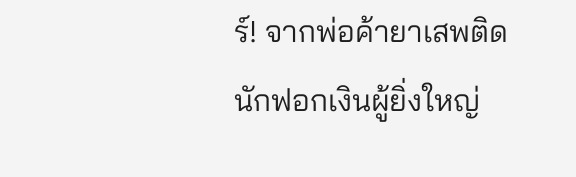ร์! จากพ่อค้ายาเสพติดนักฟอกเงินผู้ยิ่งใหญ่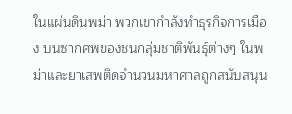ในแผ่นดินพม่า พวกเขากำลังทำธุรกิจการเมือง บนซากศพของชนกลุ่มชาติพันธุ์ต่างๆ ในพม่าและยาเสพติดจำนวนมหาศาลถูกสนับสนุน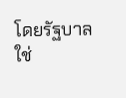โดยรัฐบาลใช่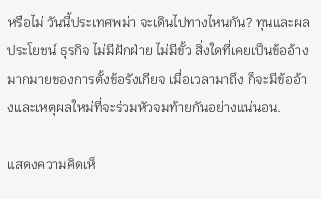หรือไม่ วันนี้ประเทศพม่า จะเดินไปทางไหนกัน? ทุนและผลประโยชน์ ธุรกิจ ไม่มีฝักฝ่าย ไม่มีขั้ว สิ่งใดที่เคยเป็นข้ออ้างมากมายของการตั้งข้อรังเกียจ เมื่อเวลามาถึง ก็จะมีข้ออ้างและเหตุผลใหม่ที่จะร่วมหัวจมท้ายกันอย่างแน่นอน.

แสดงความคิดเห็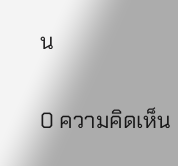น

0 ความคิดเห็น